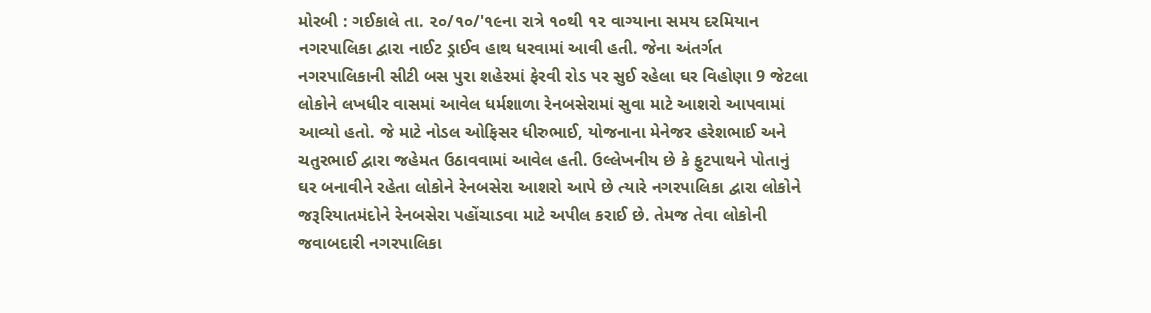મોરબી : ગઈકાલે તા. ૨૦/૧૦/'૧૯ના રાત્રે ૧૦થી ૧૨ વાગ્યાના સમય દરમિયાન નગરપાલિકા દ્વારા નાઈટ ડ્રાઈવ હાથ ધરવામાં આવી હતી. જેના અંતર્ગત નગરપાલિકાની સીટી બસ પુરા શહેરમાં ફેરવી રોડ પર સુઈ રહેલા ઘર વિહોણા 9 જેટલા લોકોને લખધીર વાસમાં આવેલ ધર્મશાળા રેનબસેરામાં સુવા માટે આશરો આપવામાં આવ્યો હતો. જે માટે નોડલ ઓફિસર ધીરુભાઈ, યોજનાના મેનેજર હરેશભાઈ અને ચતુરભાઈ દ્વારા જહેમત ઉઠાવવામાં આવેલ હતી. ઉલ્લેખનીય છે કે ફુટપાથને પોતાનું ઘર બનાવીને રહેતા લોકોને રેનબસેરા આશરો આપે છે ત્યારે નગરપાલિકા દ્વારા લોકોને જરૂરિયાતમંદોને રેનબસેરા પહોંચાડવા માટે અપીલ કરાઈ છે. તેમજ તેવા લોકોની જવાબદારી નગરપાલિકા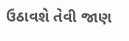ઉઠાવશે તેવી જાણ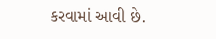કરવામાં આવી છે.